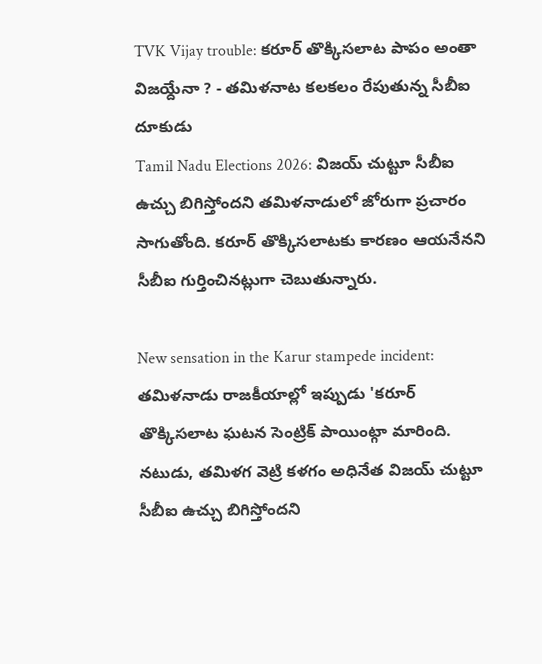TVK Vijay trouble: కరూర్ తొక్కిసలాట పాపం అంతా విజయ్దేనా ? - తమిళనాట కలకలం రేపుతున్న సీబీఐ దూకుడు
Tamil Nadu Elections 2026: విజయ్ చుట్టూ సీబీఐ ఉచ్చు బిగిస్తోందని తమిళనాడులో జోరుగా ప్రచారం సాగుతోంది. కరూర్ తొక్కిసలాటకు కారణం ఆయనేనని సీబీఐ గుర్తించినట్లుగా చెబుతున్నారు.

New sensation in the Karur stampede incident: తమిళనాడు రాజకీయాల్లో ఇప్పుడు 'కరూర్ తొక్కిసలాట ఘటన సెంట్రిక్ పాయింట్గా మారింది. నటుడు, తమిళగ వెట్రి కళగం అధినేత విజయ్ చుట్టూ సీబీఐ ఉచ్చు బిగిస్తోందని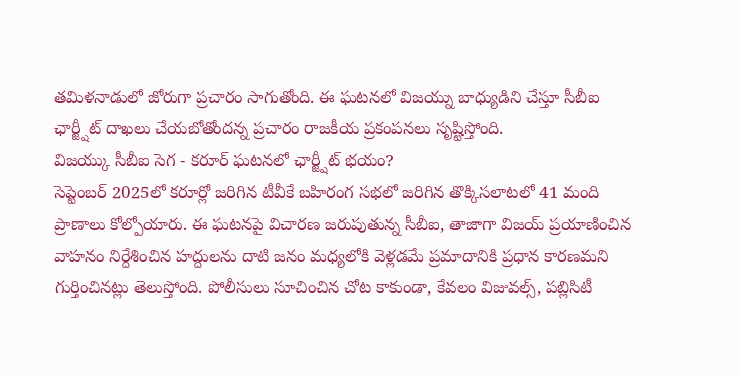తమిళనాడులో జోరుగా ప్రచారం సాగుతోంది. ఈ ఘటనలో విజయ్ను బాధ్యుడిని చేస్తూ సీబీఐ ఛార్జ్షీట్ దాఖలు చేయబోతోందన్న ప్రచారం రాజకీయ ప్రకంపనలు సృష్టిస్తోంది.
విజయ్కు సీబీఐ సెగ - కరూర్ ఘటనలో ఛార్జ్షీట్ భయం?
సెప్టెంబర్ 2025లో కరూర్లో జరిగిన టీవీకే బహిరంగ సభలో జరిగిన తొక్కిసలాటలో 41 మంది ప్రాణాలు కోల్పోయారు. ఈ ఘటనపై విచారణ జరుపుతున్న సీబీఐ, తాజాగా విజయ్ ప్రయాణించిన వాహనం నిర్దేశించిన హద్దులను దాటి జనం మధ్యలోకి వెళ్లడమే ప్రమాదానికి ప్రధాన కారణమని గుర్తించినట్లు తెలుస్తోంది. పోలీసులు సూచించిన చోట కాకుండా, కేవలం విజువల్స్, పబ్లిసిటీ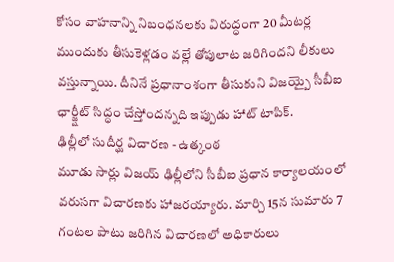కోసం వాహనాన్ని నిబంధనలకు విరుద్ధంగా 20 మీటర్ల ముందుకు తీసుకెళ్లడం వల్లే తోపులాట జరిగిందని లీకులు వస్తున్నాయి. దీనినే ప్రధానాంశంగా తీసుకుని విజయ్పై సీబీఐ ఛార్జ్షీట్ సిద్ధం చేస్తోందన్నది ఇప్పుడు హాట్ టాపిక్.
ఢిల్లీలో సుదీర్ఘ విచారణ - ఉత్కంఠ
మూడు సార్లు విజయ్ ఢిల్లీలోని సీబీఐ ప్రధాన కార్యాలయంలో వరుసగా విచారణకు హాజరయ్యారు. మార్చి 15న సుమారు 7 గంటల పాటు జరిగిన విచారణలో అధికారులు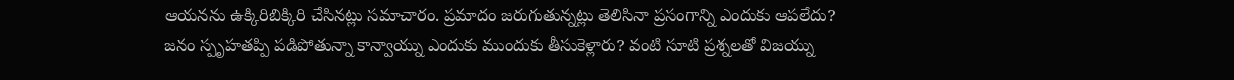ఆయనను ఉక్కిరిబిక్కిరి చేసినట్లు సమాచారం. ప్రమాదం జరుగుతున్నట్లు తెలిసినా ప్రసంగాన్ని ఎందుకు ఆపలేదు? జనం స్పృహతప్పి పడిపోతున్నా కాన్వాయ్ను ఎందుకు ముందుకు తీసుకెళ్లారు? వంటి సూటి ప్రశ్నలతో విజయ్ను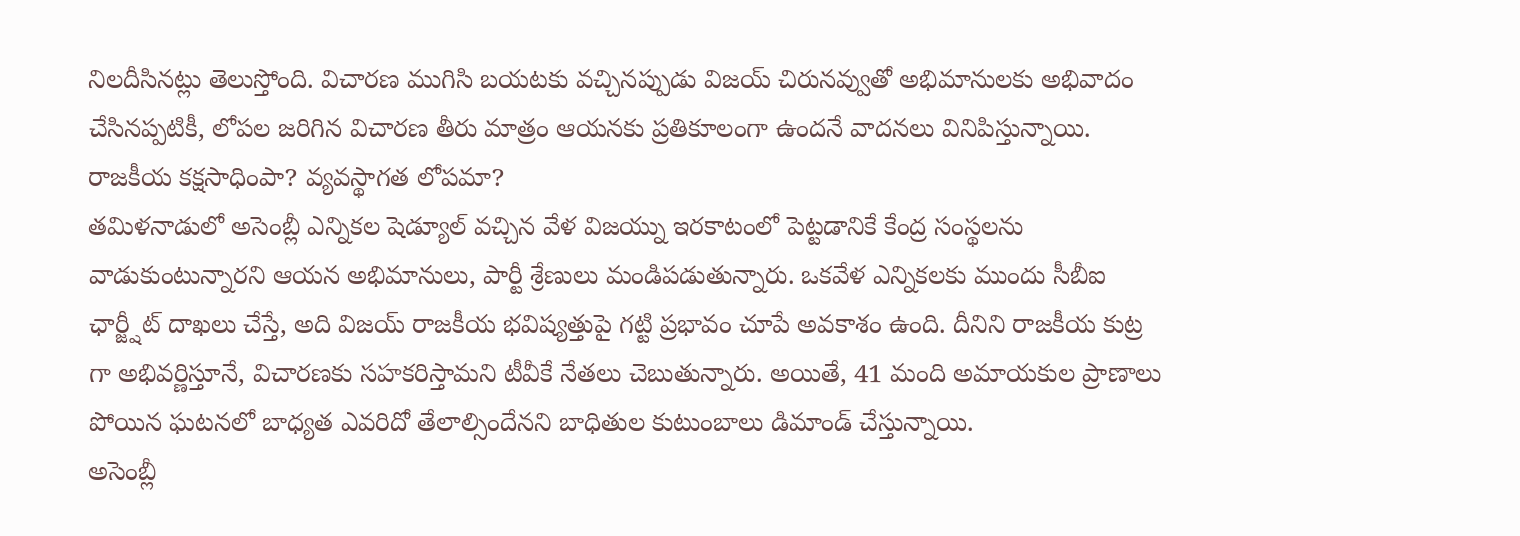నిలదీసినట్లు తెలుస్తోంది. విచారణ ముగిసి బయటకు వచ్చినప్పుడు విజయ్ చిరునవ్వుతో అభిమానులకు అభివాదం చేసినప్పటికీ, లోపల జరిగిన విచారణ తీరు మాత్రం ఆయనకు ప్రతికూలంగా ఉందనే వాదనలు వినిపిస్తున్నాయి.
రాజకీయ కక్షసాధింపా? వ్యవస్థాగత లోపమా?
తమిళనాడులో అసెంబ్లీ ఎన్నికల షెడ్యూల్ వచ్చిన వేళ విజయ్ను ఇరకాటంలో పెట్టడానికే కేంద్ర సంస్థలను వాడుకుంటున్నారని ఆయన అభిమానులు, పార్టీ శ్రేణులు మండిపడుతున్నారు. ఒకవేళ ఎన్నికలకు ముందు సీబీఐ ఛార్జ్షీట్ దాఖలు చేస్తే, అది విజయ్ రాజకీయ భవిష్యత్తుపై గట్టి ప్రభావం చూపే అవకాశం ఉంది. దీనిని రాజకీయ కుట్ర గా అభివర్ణిస్తూనే, విచారణకు సహకరిస్తామని టీవీకే నేతలు చెబుతున్నారు. అయితే, 41 మంది అమాయకుల ప్రాణాలు పోయిన ఘటనలో బాధ్యత ఎవరిదో తేలాల్సిందేనని బాధితుల కుటుంబాలు డిమాండ్ చేస్తున్నాయి.
అసెంబ్లీ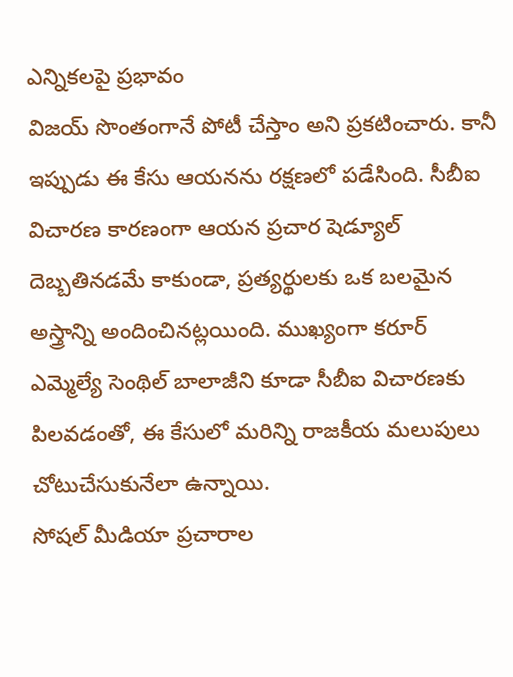ఎన్నికలపై ప్రభావం
విజయ్ సొంతంగానే పోటీ చేస్తాం అని ప్రకటించారు. కానీ ఇప్పుడు ఈ కేసు ఆయనను రక్షణలో పడేసింది. సీబీఐ విచారణ కారణంగా ఆయన ప్రచార షెడ్యూల్ దెబ్బతినడమే కాకుండా, ప్రత్యర్థులకు ఒక బలమైన అస్త్రాన్ని అందించినట్లయింది. ముఖ్యంగా కరూర్ ఎమ్మెల్యే సెంథిల్ బాలాజీని కూడా సీబీఐ విచారణకు పిలవడంతో, ఈ కేసులో మరిన్ని రాజకీయ మలుపులు చోటుచేసుకునేలా ఉన్నాయి.
సోషల్ మీడియా ప్రచారాల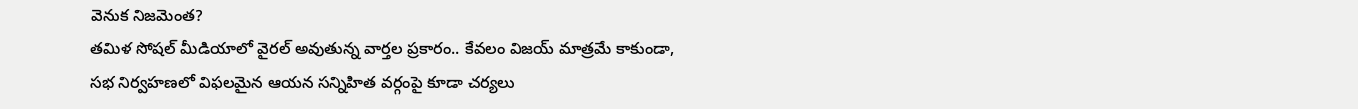వెనుక నిజమెంత?
తమిళ సోషల్ మీడియాలో వైరల్ అవుతున్న వార్తల ప్రకారం.. కేవలం విజయ్ మాత్రమే కాకుండా, సభ నిర్వహణలో విఫలమైన ఆయన సన్నిహిత వర్గంపై కూడా చర్యలు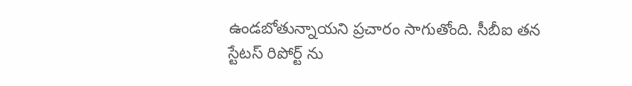ఉండబోతున్నాయని ప్రచారం సాగుతోంది. సీబీఐ తన స్టేటస్ రిపోర్ట్ ను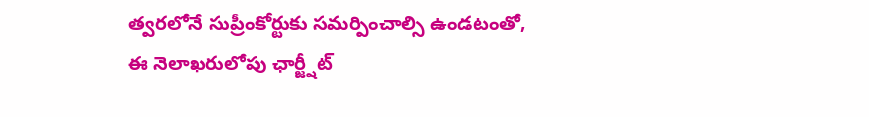త్వరలోనే సుప్రీంకోర్టుకు సమర్పించాల్సి ఉండటంతో, ఈ నెలాఖరులోపు ఛార్జ్షీట్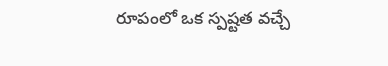రూపంలో ఒక స్పష్టత వచ్చే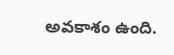అవకాశం ఉంది.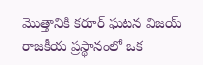మొత్తానికి కరూర్ ఘటన విజయ్ రాజకీయ ప్రస్థానంలో ఒక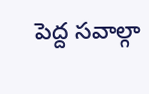పెద్ద సవాల్గా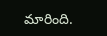మారింది.